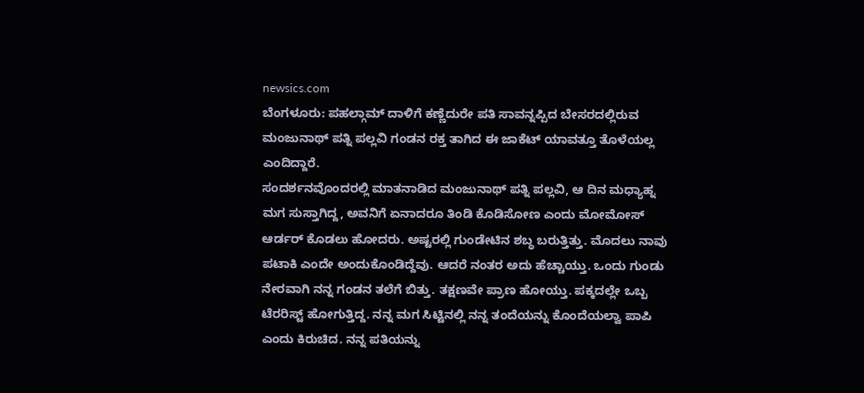newsics.com
ಬೆಂಗಳೂರು: ಪಹಲ್ಗಾಮ್ ದಾಳಿಗೆ ಕಣ್ಣೆದುರೇ ಪತಿ ಸಾವನ್ನಪ್ಪಿದ ಬೇಸರದಲ್ಲಿರುವ ಮಂಜುನಾಥ್ ಪತ್ನಿ ಪಲ್ಲವಿ ಗಂಡನ ರಕ್ತ ತಾಗಿದ ಈ ಜಾಕೆಟ್ ಯಾವತ್ತೂ ತೊಳೆಯಲ್ಲ ಎಂದಿದ್ದಾರೆ.
ಸಂದರ್ಶನವೊಂದರಲ್ಲಿ ಮಾತನಾಡಿದ ಮಂಜುನಾಥ್ ಪತ್ನಿ ಪಲ್ಲವಿ, ಆ ದಿನ ಮಧ್ಯಾಹ್ನ ಮಗ ಸುಸ್ತಾಗಿದ್ದ, ಅವನಿಗೆ ಏನಾದರೂ ತಿಂಡಿ ಕೊಡಿಸೋಣ ಎಂದು ಮೋಮೋಸ್ ಆರ್ಡರ್ ಕೊಡಲು ಹೋದರು. ಅಷ್ಟರಲ್ಲಿ ಗುಂಡೇಟಿನ ಶಬ್ಧ ಬರುತ್ತಿತ್ತು. ಮೊದಲು ನಾವು ಪಟಾಕಿ ಎಂದೇ ಅಂದುಕೊಂಡಿದ್ದೆವು. ಆದರೆ ನಂತರ ಅದು ಹೆಚ್ಚಾಯ್ತು. ಒಂದು ಗುಂಡು ನೇರವಾಗಿ ನನ್ನ ಗಂಡನ ತಲೆಗೆ ಬಿತ್ತು. ತಕ್ಷಣವೇ ಪ್ರಾಣ ಹೋಯ್ತು. ಪಕ್ಕದಲ್ಲೇ ಒಬ್ಬ ಟೆರರಿಸ್ಟ್ ಹೋಗುತ್ತಿದ್ದ. ನನ್ನ ಮಗ ಸಿಟ್ಟಿನಲ್ಲಿ ನನ್ನ ತಂದೆಯನ್ನು ಕೊಂದೆಯಲ್ವಾ ಪಾಪಿ ಎಂದು ಕಿರುಚಿದ. ನನ್ನ ಪತಿಯನ್ನು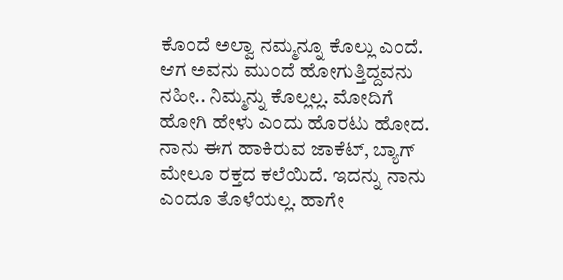ಕೊಂದೆ ಅಲ್ವಾ ನಮ್ಮನ್ನೂ ಕೊಲ್ಲು ಎಂದೆ. ಆಗ ಅವನು ಮುಂದೆ ಹೋಗುತ್ತಿದ್ದವನು ನಹೀ.. ನಿಮ್ಮನ್ನು ಕೊಲ್ಲಲ್ಲ. ಮೋದಿಗೆ ಹೋಗಿ ಹೇಳು ಎಂದು ಹೊರಟು ಹೋದ. ನಾನು ಈಗ ಹಾಕಿರುವ ಜಾಕೆಟ್, ಬ್ಯಾಗ್ ಮೇಲೂ ರಕ್ತದ ಕಲೆಯಿದೆ. ಇದನ್ನು ನಾನು ಎಂದೂ ತೊಳೆಯಲ್ಲ. ಹಾಗೇ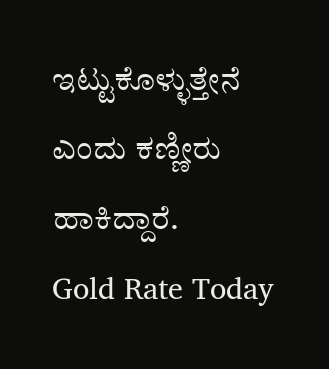ಇಟ್ಟುಕೊಳ್ಳುತ್ತೇನೆ ಎಂದು ಕಣ್ಣೀರು ಹಾಕಿದ್ದಾರೆ.
Gold Rate Today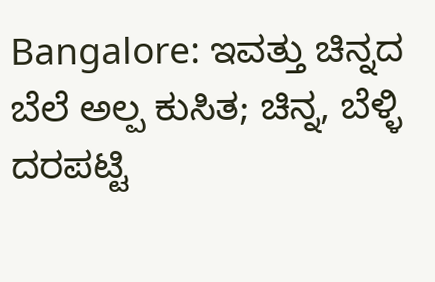Bangalore: ಇವತ್ತು ಚಿನ್ನದ ಬೆಲೆ ಅಲ್ಪ ಕುಸಿತ; ಚಿನ್ನ, ಬೆಳ್ಳಿ ದರಪಟ್ಟಿ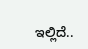ಇಲ್ಲಿದೆ..